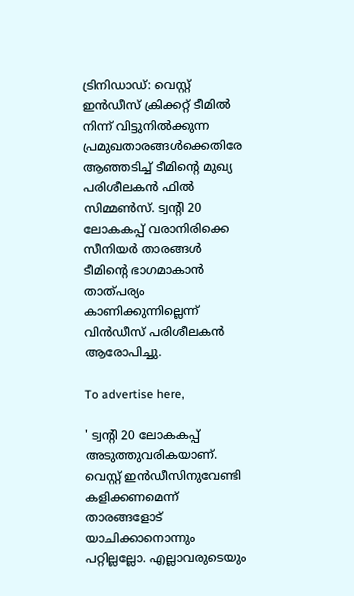ട്രിനിഡാഡ്: വെസ്റ്റ് ഇന്‍ഡീസ് ക്രിക്കറ്റ് ടീമില്‍ നിന്ന് വിട്ടുനില്‍ക്കുന്ന പ്രമുഖതാരങ്ങള്‍ക്കെതിരേ ആഞ്ഞടിച്ച് ടീമിന്റെ മുഖ്യ പരിശീലകന്‍ ഫില്‍ സിമ്മണ്‍സ്. ട്വന്റി 20 ലോകകപ്പ് വരാനിരിക്കെ സീനിയര്‍ താരങ്ങള്‍ ടീമിന്റെ ഭാഗമാകാന്‍ താത്പര്യം കാണിക്കുന്നില്ലെന്ന് വിന്‍ഡീസ് പരിശീലകന്‍ ആരോപിച്ചു.

To advertise here,

' ട്വന്റി 20 ലോകകപ്പ് അടുത്തുവരികയാണ്. വെസ്റ്റ് ഇന്‍ഡീസിനുവേണ്ടി കളിക്കണമെന്ന് താരങ്ങളോട് യാചിക്കാനൊന്നും പറ്റില്ലല്ലോ. എല്ലാവരുടെയും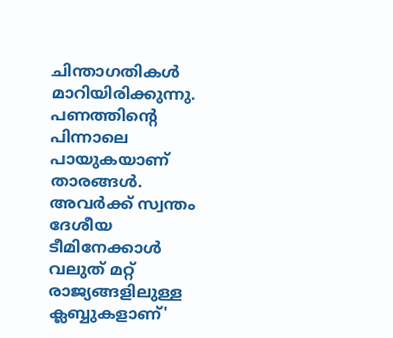ചിന്താഗതികള്‍ മാറിയിരിക്കുന്നു. പണത്തിന്റെ പിന്നാലെ പായുകയാണ് താരങ്ങള്‍. അവര്‍ക്ക് സ്വന്തം ദേശീയ ടീമിനേക്കാള്‍ വലുത് മറ്റ് രാജ്യങ്ങളിലുള്ള ക്ലബ്ബുകളാണ്'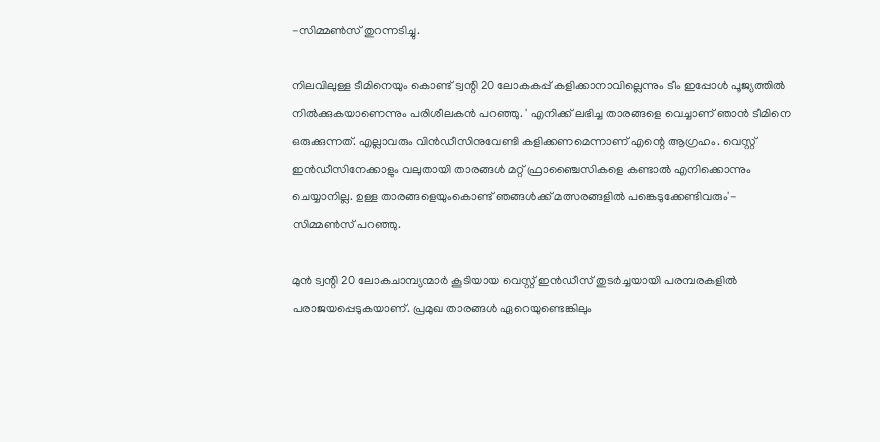-സിമ്മണ്‍സ് തുറന്നടിച്ചു.

നിലവിലുള്ള ടീമിനെയും കൊണ്ട് ട്വന്റി 20 ലോകകപ്പ് കളിക്കാനാവില്ലെന്നും ടീം ഇപ്പോള്‍ പൂജ്യത്തില്‍ നില്‍ക്കുകയാണെന്നും പരിശീലകന്‍ പറഞ്ഞു. ' എനിക്ക് ലഭിച്ച താരങ്ങളെ വെച്ചാണ് ഞാന്‍ ടീമിനെ ഒരുക്കുന്നത്. എല്ലാവരും വിന്‍ഡീസിനുവേണ്ടി കളിക്കണമെന്നാണ് എന്റെ ആഗ്രഹം. വെസ്റ്റ് ഇന്‍ഡീസിനേക്കാളും വലുതായി താരങ്ങള്‍ മറ്റ് ഫ്രാഞ്ചൈസികളെ കണ്ടാല്‍ എനിക്കൊന്നും ചെയ്യാനില്ല. ഉള്ള താരങ്ങളെയുംകൊണ്ട് ഞങ്ങള്‍ക്ക് മത്സരങ്ങളില്‍ പങ്കെടുക്കേണ്ടിവരും'- സിമ്മണ്‍സ് പറഞ്ഞു.

മുന്‍ ട്വന്റി 20 ലോകചാമ്പ്യന്മാര്‍ കൂടിയായ വെസ്റ്റ് ഇന്‍ഡീസ് തുടര്‍ച്ചയായി പരമ്പരകളില്‍ പരാജയപ്പെടുകയാണ്. പ്രമുഖ താരങ്ങള്‍ ഏറെയുണ്ടെങ്കിലും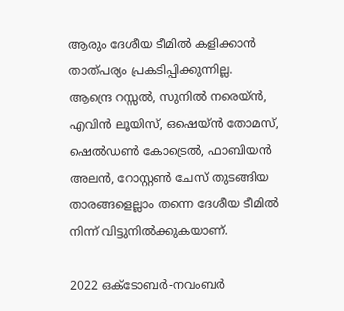ആരും ദേശീയ ടീമില്‍ കളിക്കാന്‍ താത്പര്യം പ്രകടിപ്പിക്കുന്നില്ല. ആന്ദ്രെ റസ്സല്‍, സുനില്‍ നരെയ്ന്‍, എവിന്‍ ലൂയിസ്, ഒഷെയ്ന്‍ തോമസ്, ഷെല്‍ഡണ്‍ കോട്രെല്‍, ഫാബിയന്‍ അലന്‍, റോസ്റ്റണ്‍ ചേസ് തുടങ്ങിയ താരങ്ങളെല്ലാം തന്നെ ദേശീയ ടീമില്‍ നിന്ന് വിട്ടുനില്‍ക്കുകയാണ്.

2022 ഒക്ടോബര്‍-നവംബര്‍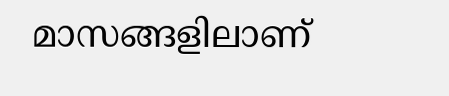മാസങ്ങളിലാണ്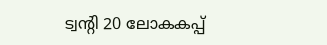ട്വന്റി 20 ലോകകപ്പ്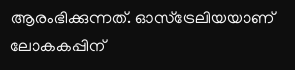ആരംഭിക്കുന്നത്. ഓസ്‌ട്രേലിയയാണ് ലോകകപ്പിന്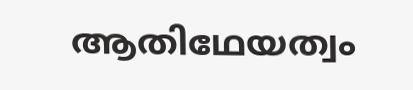ആതിഥേയത്വം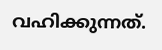വഹിക്കുന്നത്.